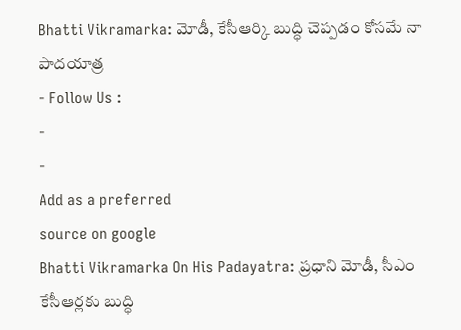Bhatti Vikramarka: మోడీ, కేసీఆర్కి బుద్ధి చెప్పడం కోసమే నా పాదయాత్ర
- Follow Us :
-
-
Add as a preferred
source on google
Bhatti Vikramarka On His Padayatra: ప్రధాని మోడీ, సీఎం కేసీఆర్లకు బుద్ధి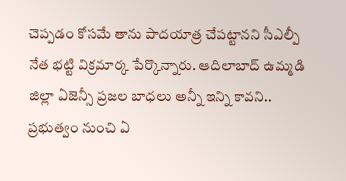చెప్పడం కోసమే తాను పాదయాత్ర చేపట్టానని సీఎల్పీ నేత భట్టి విక్రమార్క పేర్కొన్నారు. ఆదిలాబాద్ ఉమ్మడి జిల్లా ఏజెన్సీ ప్రజల బాధలు అన్నీ ఇన్ని కావని.. ప్రభుత్వం నుంచి ఏ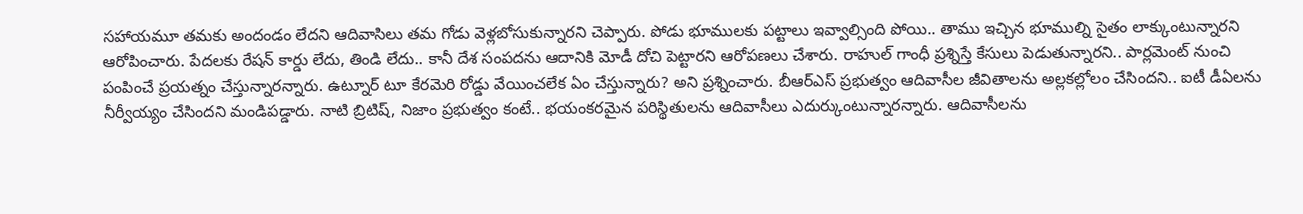సహాయమూ తమకు అందండం లేదని ఆదివాసిలు తమ గోడు వెళ్లబోసుకున్నారని చెప్పారు. పోడు భూములకు పట్టాలు ఇవ్వాల్సింది పోయి.. తాము ఇచ్చిన భూముల్ని సైతం లాక్కుంటున్నారని ఆరోపించారు. పేదలకు రేషన్ కార్డు లేదు, తిండి లేదు.. కానీ దేశ సంపదను ఆదానికి మోడీ దోచి పెట్టారని ఆరోపణలు చేశారు. రాహుల్ గాంధీ ప్రశ్నిస్తే కేసులు పెడుతున్నారని.. పార్లమెంట్ నుంచి పంపించే ప్రయత్నం చేస్తున్నారన్నారు. ఉట్నూర్ టూ కేరమెరి రోడ్డు వేయించలేక ఏం చేస్తున్నారు? అని ప్రశ్నించారు. బీఆర్ఎస్ ప్రభుత్వం ఆదివాసీల జీవితాలను అల్లకల్లోలం చేసిందని.. ఐటీ డీఏలను నీర్వీయ్యం చేసిందని మండిపడ్డారు. నాటి బ్రిటిష్, నిజాం ప్రభుత్వం కంటే.. భయంకరమైన పరిస్థితులను ఆదివాసీలు ఎదుర్కుంటున్నారన్నారు. ఆదివాసీలను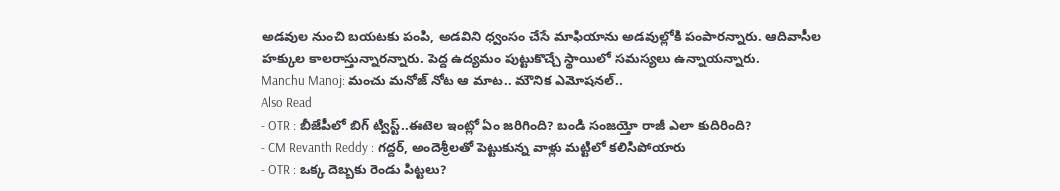అడవుల నుంచి బయటకు పంపి, అడవిని ధ్వంసం చేసే మాఫియాను అడవుల్లోకి పంపారన్నారు. ఆదివాసీల హక్కుల కాలరాస్తున్నారన్నారు. పెద్ద ఉద్యమం పుట్టుకొచ్చే స్థాయిలో సమస్యలు ఉన్నాయన్నారు.
Manchu Manoj: మంచు మనోజ్ నోట ఆ మాట.. మౌనిక ఎమోషనల్..
Also Read
- OTR : బీజేపీలో బిగ్ ట్విస్ట్..ఈటెల ఇంట్లో ఏం జరిగింది? బండి సంజయ్తో రాజీ ఎలా కుదిరింది?
- CM Revanth Reddy : గద్దర్, అందెశ్రీలతో పెట్టుకున్న వాళ్లు మట్టిలో కలిసిపోయారు
- OTR : ఒక్క దెబ్బకు రెండు పిట్టలు?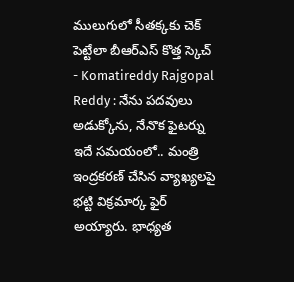ములుగులో సీతక్కకు చెక్ పెట్టేలా బీఆర్ఎస్ కొత్త స్కెచ్
- Komatireddy Rajgopal Reddy : నేను పదవులు అడుక్కోను, నేనొక ఫైటర్ను
ఇదే సమయంలో.. మంత్రి ఇంద్రకరణ్ చేసిన వ్యాఖ్యలపై భట్టి విక్రమార్క ఫైర్ అయ్యారు. భాధ్యత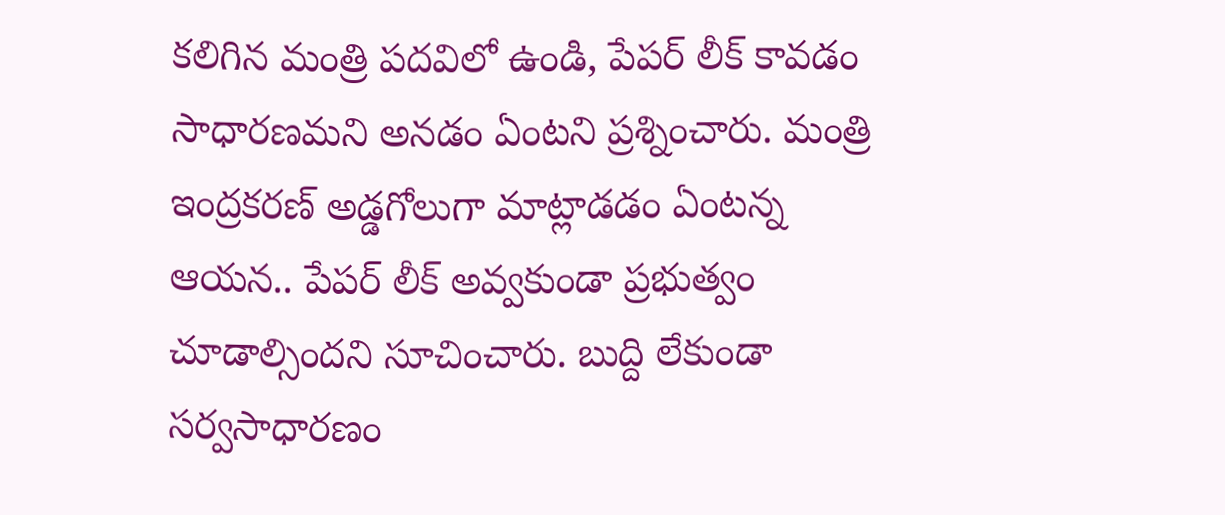కలిగిన మంత్రి పదవిలో ఉండి, పేపర్ లీక్ కావడం సాధారణమని అనడం ఏంటని ప్రశ్నించారు. మంత్రి ఇంద్రకరణ్ అడ్డగోలుగా మాట్లాడడం ఏంటన్న ఆయన.. పేపర్ లీక్ అవ్వకుండా ప్రభుత్వం చూడాల్సిందని సూచించారు. బుద్ది లేకుండా సర్వసాధారణం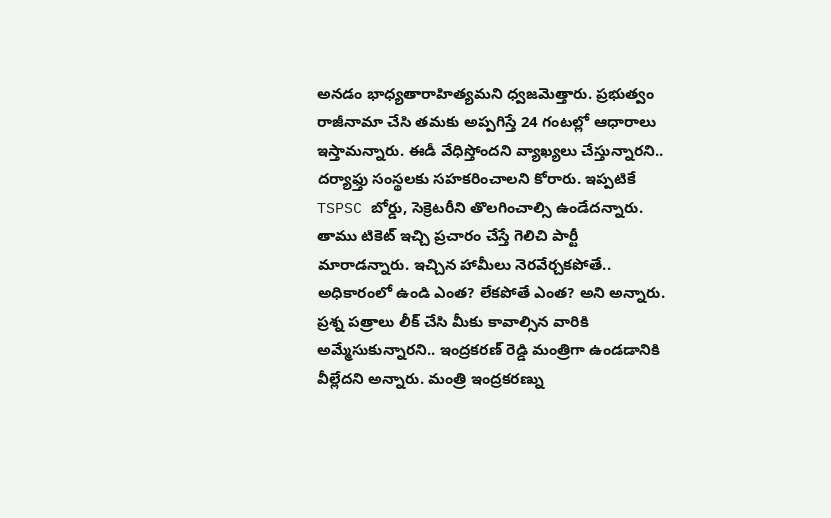అనడం భాధ్యతారాహిత్యమని ధ్వజమెత్తారు. ప్రభుత్వం రాజీనామా చేసి తమకు అప్పగిస్తే 24 గంటల్లో ఆధారాలు ఇస్తామన్నారు. ఈడీ వేధిస్తోందని వ్యాఖ్యలు చేస్తున్నారని.. దర్యాఫ్తు సంస్థలకు సహకరించాలని కోరారు. ఇప్పటికే TSPSC బోర్డు, సెక్రెటరీని తొలగించాల్సి ఉండేదన్నారు. తాము టికెట్ ఇచ్చి ప్రచారం చేస్తే గెలిచి పార్టీ మారాడన్నారు. ఇచ్చిన హామీలు నెరవేర్చకపోతే.. అధికారంలో ఉండి ఎంత? లేకపోతే ఎంత? అని అన్నారు. ప్రశ్న పత్రాలు లీక్ చేసి మీకు కావాల్సిన వారికి అమ్మేసుకున్నారని.. ఇంద్రకరణ్ రెడ్డి మంత్రిగా ఉండడానికి వీల్లేదని అన్నారు. మంత్రి ఇంద్రకరణ్ను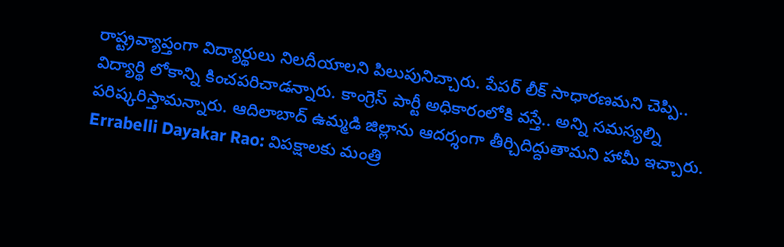రాష్ట్రవ్యాప్తంగా విద్యార్థులు నిలదీయాలని పిలుపునిచ్చారు. పేపర్ లీక్ సాధారణమని చెప్పి.. విద్యార్థి లోకాన్ని కించపరిచాడన్నారు. కాంగ్రెస్ పార్టీ అధికారంలోకి వస్తే.. అన్ని సమస్యల్ని పరిష్కరిస్తామన్నారు. ఆదిలాబాద్ ఉమ్మడి జిల్లాను ఆదర్శంగా తీర్చిదిద్దుతామని హామీ ఇచ్చారు.
Errabelli Dayakar Rao: విపక్షాలకు మంత్రి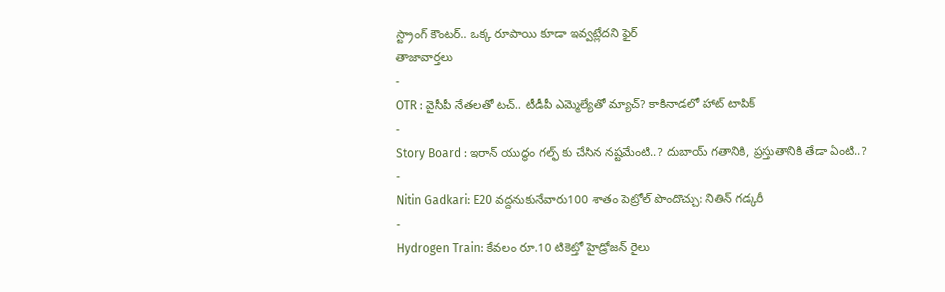స్ట్రాంగ్ కౌంటర్.. ఒక్క రూపాయి కూడా ఇవ్వట్లేదని ఫైర్
తాజావార్తలు
-
OTR : వైసీపీ నేతలతో టచ్.. టీడీపీ ఎమ్మెల్యేతో మ్యాచ్? కాకినాడలో హాట్ టాపిక్
-
Story Board : ఇరాన్ యుద్ధం గల్ఫ్ కు చేసిన నష్టమేంటి..? దుబాయ్ గతానికి, ప్రస్తుతానికి తేడా ఏంటి..?
-
Nitin Gadkari: E20 వద్దనుకునేవారు100 శాతం పెట్రోల్ పొందొచ్చు: నితిన్ గడ్కరీ
-
Hydrogen Train: కేవలం రూ.10 టికెట్తో హైడ్రోజన్ రైలు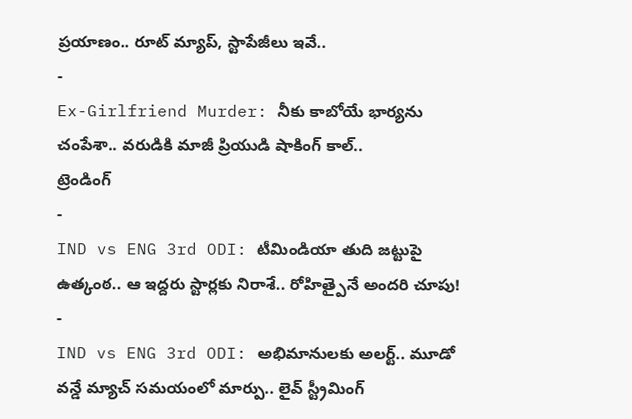ప్రయాణం.. రూట్ మ్యాప్, స్టాపేజీలు ఇవే..
-
Ex-Girlfriend Murder: నీకు కాబోయే భార్యను చంపేశా.. వరుడికి మాజీ ప్రియుడి షాకింగ్ కాల్..
ట్రెండింగ్
-
IND vs ENG 3rd ODI: టీమిండియా తుది జట్టుపై ఉత్కంఠ.. ఆ ఇద్దరు స్టార్లకు నిరాశే.. రోహిత్పైనే అందరి చూపు!
-
IND vs ENG 3rd ODI: అభిమానులకు అలర్ట్.. మూడో వన్డే మ్యాచ్ సమయంలో మార్పు.. లైవ్ స్ట్రీమింగ్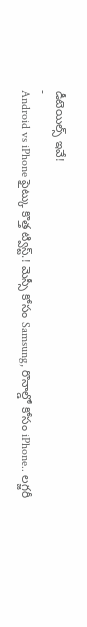డీటెయిల్స్ ఇవే!
-
Android vs iPhone ఫైట్కు కొత్త ట్విస్ట్.! మెస్సీ కోసం Samsung, రొనాల్డో కోసం iPhone.. లగ్జరీ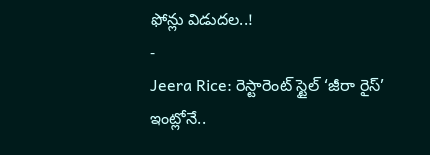ఫోన్లు విడుదల..!
-
Jeera Rice: రెస్టారెంట్ స్టైల్ ‘జీరా రైస్’ ఇంట్లోనే..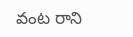వంట రాని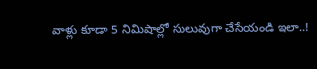వాళ్లు కూడా 5 నిమిషాల్లో సులువుగా చేసేయండి ఇలా..!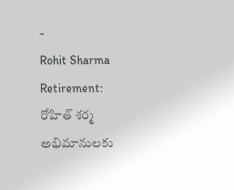-
Rohit Sharma Retirement: రోహిత్ శర్మ అభిమానులకు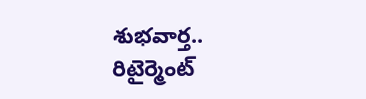శుభవార్త.. రిటైర్మెంట్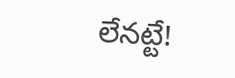లేనట్టే!